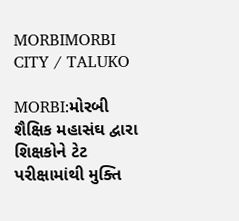MORBIMORBI CITY / TALUKO

MORBI:મોરબી શૈક્ષિક મહાસંઘ દ્વારા શિક્ષકોને ટેટ પરીક્ષામાંથી મુક્તિ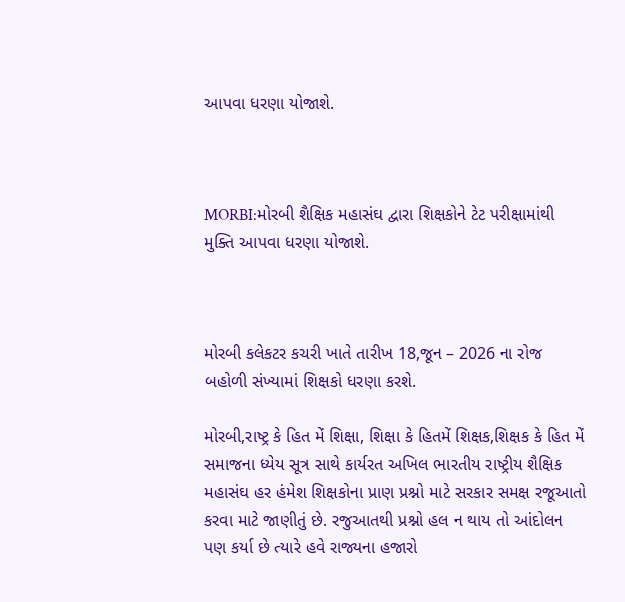આપવા ધરણા યોજાશે.



MORBI:મોરબી શૈક્ષિક મહાસંઘ દ્વારા શિક્ષકોને ટેટ પરીક્ષામાંથી મુક્તિ આપવા ધરણા યોજાશે.



મોરબી કલેકટર કચરી ખાતે તારીખ 18,જૂન – 2026 ના રોજ બહોળી સંખ્યામાં શિક્ષકો ધરણા કરશે.

મોરબી,રાષ્ટ્ર કે હિત મેં શિક્ષા, શિક્ષા કે હિતમેં શિક્ષક,શિક્ષક કે હિત મેં સમાજના ધ્યેય સૂત્ર સાથે કાર્યરત અખિલ ભારતીય રાષ્ટ્રીય શૈક્ષિક મહાસંઘ હર હંમેશ શિક્ષકોના પ્રાણ પ્રશ્નો માટે સરકાર સમક્ષ રજૂઆતો કરવા માટે જાણીતું છે. રજુઆતથી પ્રશ્નો હલ ન થાય તો આંદોલન પણ કર્યા છે ત્યારે હવે રાજ્યના હજારો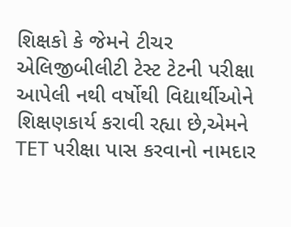શિક્ષકો કે જેમને ટીચર એલિજીબીલીટી ટેસ્ટ ટેટની પરીક્ષા આપેલી નથી વર્ષોથી વિદ્યાર્થીઓને શિક્ષણકાર્ય કરાવી રહ્યા છે,એમને TET પરીક્ષા પાસ કરવાનો નામદાર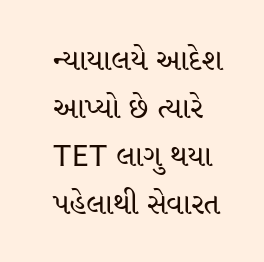ન્યાયાલયે આદેશ આપ્યો છે ત્યારે TET લાગુ થયા પહેલાથી સેવારત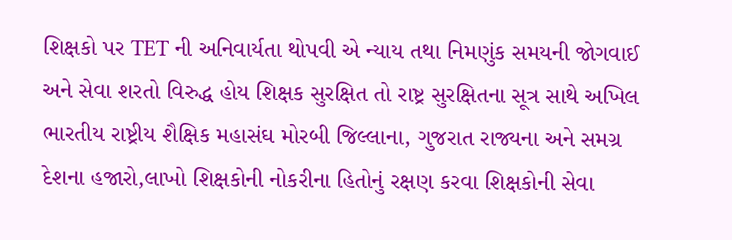શિક્ષકો પર TET ની અનિવાર્યતા થોપવી એ ન્યાય તથા નિમણુંક સમયની જોગવાઈ અને સેવા શરતો વિરુદ્ધ હોય શિક્ષક સુરક્ષિત તો રાષ્ટ્ર સુરક્ષિતના સૂત્ર સાથે અખિલ ભારતીય રાષ્ટ્રીય શૈક્ષિક મહાસંઘ મોરબી જિલ્લાના, ગુજરાત રાજ્યના અને સમગ્ર દેશના હજારો,લાખો શિક્ષકોની નોકરીના હિતોનું રક્ષણ કરવા શિક્ષકોની સેવા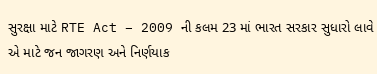સુરક્ષા માટે RTE Act – 2009 ની કલમ 23 માં ભારત સરકાર સુધારો લાવે એ માટે જન જાગરણ અને નિર્ણયાક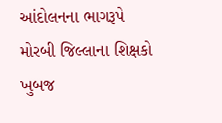આંદોલનના ભાગરૂપે મોરબી જિલ્લાના શિક્ષકો ખુબજ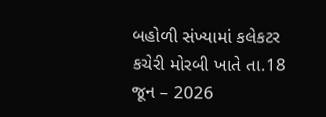બહોળી સંખ્યામાં કલેકટર કચેરી મોરબી ખાતે તા.18 જૂન – 2026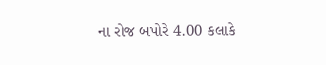ના રોજ બપોરે 4.00 કલાકે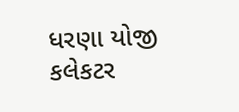ધરણા યોજી કલેકટર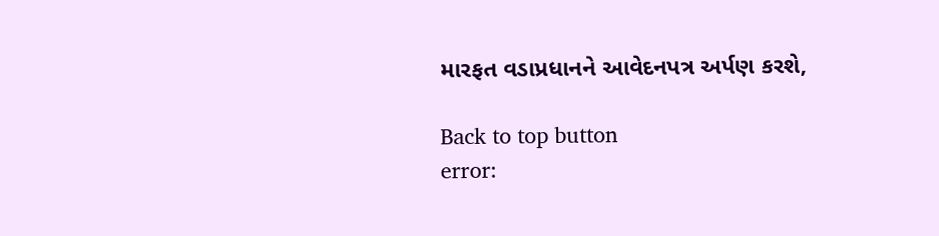મારફત વડાપ્રધાનને આવેદનપત્ર અર્પણ કરશે,

Back to top button
error: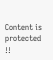Content is protected !!